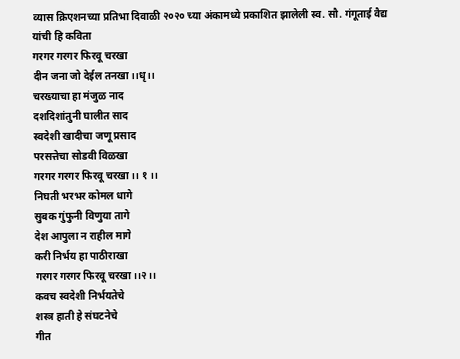व्यास क्रिएशनच्या प्रतिभा दिवाळी २०२० च्या अंकामध्ये प्रकाशित झालेली स्व. सौ. गंगूताई वैद्य यांची हि कविता
गरगर गरगर फिरवू चरखा
दीन जना जो देईल तनखा।।धृ।।
चरख्याचा हा मंजुळ नाद
दशदिशांतुनी घालीत साद
स्वदेशी खादीचा जणू प्रसाद
परसत्तेचा सोडवी विळखा
गरगर गरगर फिरवू चरखा ।। १ ।।
निघती भरभर कोमल धागे
सुबक गुंफुनी विणुया तागे
देश आपुला न राहील मागे
करी निर्भय हा पाठीराखा
गरगर गरगर फिरवू चरखा।।२।।
कवच स्वदेशी निर्भयतेचे
शस्त्र हाती हे संघटनेचे
गीत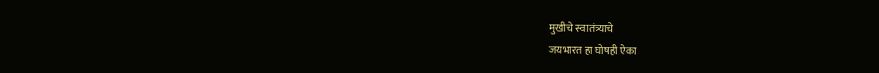मुखीचे स्वातंत्र्याचे
जयभारत हा घोषही ऐका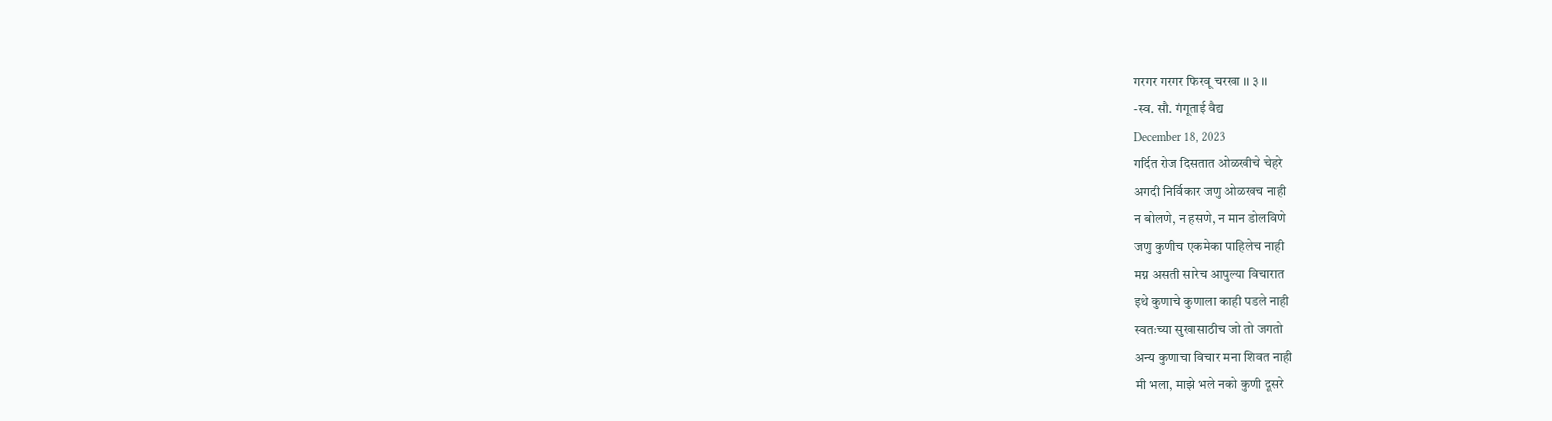गरगर गरगर फिरवू चरखा ।। ३ ।।
-स्व. सौ. गंगूताई वैद्य
December 18, 2023
गर्दित रोज दिसतात ओळखीचे चेहरे
अगदी निर्विकार जणु ओळखच नाही
न बोलणे, न हसणे, न मान डोलविणे
जणु कुणीच एकमेका पाहिलेच नाही
मग्न असती सारेच आपुल्या विचारात
इथे कुणाचे कुणाला काही पडले नाही
स्वतःच्या सुखासाठीच जो तो जगतो
अन्य कुणाचा विचार मना शिवत नाही
मी भला, माझे भले नको कुणी दूसरे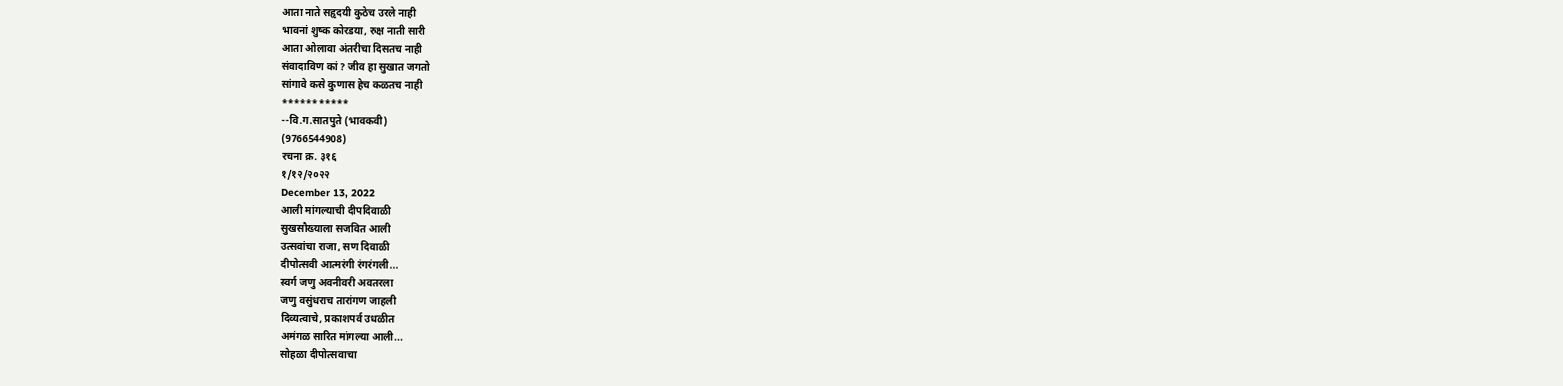आता नाते सहृदयी कुठेच उरले नाही
भावनां शुष्क कोरडया, रुक्ष नाती सारी
आता ओलावा अंतरीचा दिसतच नाही
संवादाविण कां ? जीव हा सुखात जगतो
सांगावे कसे कुणास हेच कळतच नाही
***********
--वि.ग.सातपुते (भावकवी)
(9766544908)
रचना क्र. ३१६
१/१२/२०२२
December 13, 2022
आली मांगल्याची दीपदिवाळी
सुखसौख्याला सजवित आली
उत्सवांचा राजा, सण दिवाळी
दीपोत्सवी आत्मरंगी रंगरंगली...
स्वर्ग जणु अवनीवरी अवतरला
जणु वसुंधराच तारांगण जाहली
दिव्यत्वाचे, प्रकाशपर्व उधळीत
अमंगळ सारित मांगल्या आली...
सोहळा दीपोत्सवाचा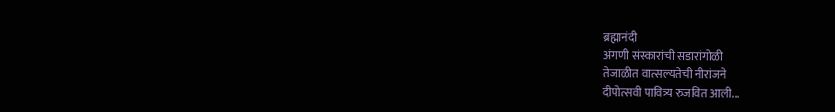ब्रह्मानंदी
अंगणी संस्कारांची सडारांगोळी
तेजाळीत वात्सल्यतेची नीरांजने
दीपोत्सवी पावित्र्य रुजवित आली...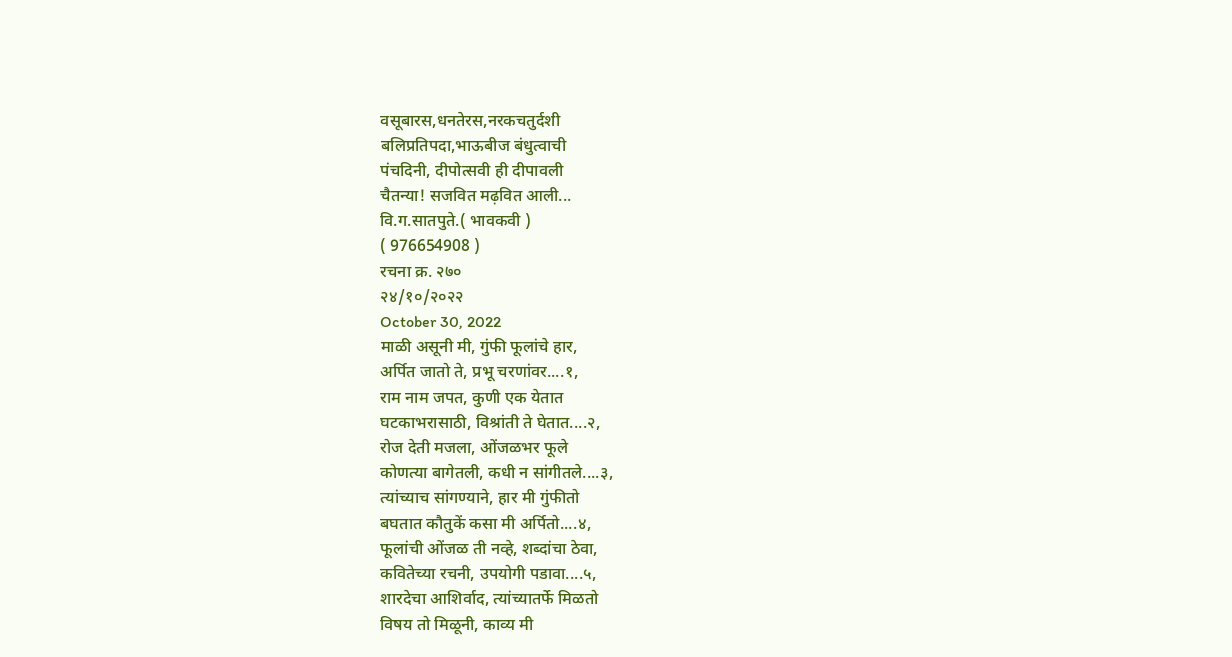वसूबारस,धनतेरस,नरकचतुर्दशी
बलिप्रतिपदा,भाऊबीज बंधुत्वाची
पंचदिनी, दीपोत्सवी ही दीपावली
चैतन्या! सजवित मढ़वित आली...
वि.ग.सातपुते.( भावकवी )
( 976654908 )
रचना क्र. २७०
२४/१०/२०२२
October 30, 2022
माळी असूनी मी, गुंफी फूलांचे हार,
अर्पित जातो ते, प्रभू चरणांवर....१,
राम नाम जपत, कुणी एक येतात
घटकाभरासाठी, विश्रांती ते घेतात....२,
रोज देती मजला, ओंजळभर फूले
कोणत्या बागेतली, कधी न सांगीतले....३,
त्यांच्याच सांगण्याने, हार मी गुंफीतो
बघतात कौतुकें कसा मी अर्पितो....४,
फूलांची ओंजळ ती नव्हे, शब्दांचा ठेवा,
कवितेच्या रचनी, उपयोगी पडावा....५,
शारदेचा आशिर्वाद, त्यांच्यातर्फे मिळतो
विषय तो मिळूनी, काव्य मी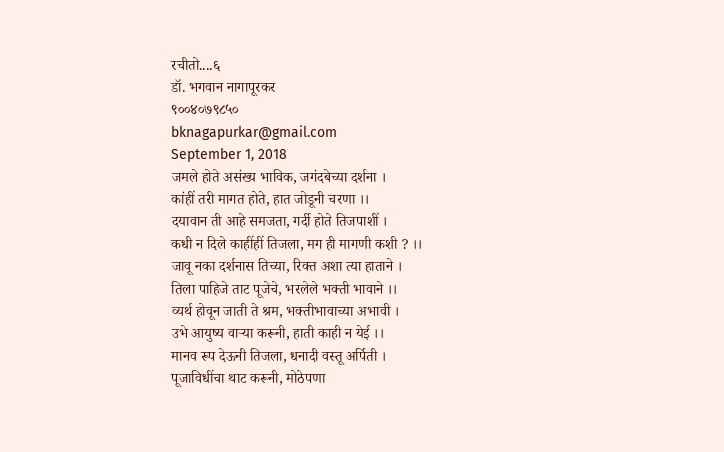रचीतो....६
डॉ. भगवान नागापूरकर
९००४०७९८५०
bknagapurkar@gmail.com
September 1, 2018
जमले होते असंख्य भाविक, जगंदबेच्या दर्शना ।
कांहीं तरी मागत होते, हात जोडूनी चरणा ।।
दयावान ती आहे समजता, गर्दी होते तिजपाशीं ।
कधी न दिले काहींहीं तिजला, मग ही मागणी कशी ? ।।
जावू नका दर्शनास तिच्या, रिक्त अशा त्या हाताने ।
तिला पाहिजे ताट पूजेचे, भरलेले भक्ती भावाने ।।
व्यर्थ होवून जाती ते श्रम, भक्तीभावाच्या अभावी ।
उभे आयुष्य वाऱ्या करूनी, हाती काही न येई ।।
मानव रूप देऊनी तिजला, धनादी वस्तू अर्पिती ।
पूजाविधींचा थाट करूनी, मोठेपणा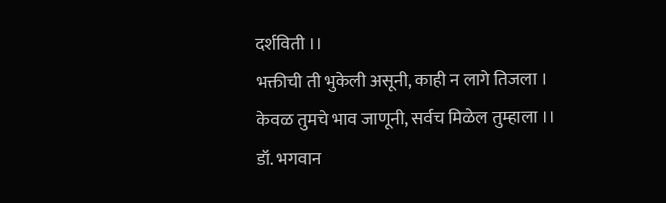दर्शविती ।।
भक्तीची ती भुकेली असूनी, काही न लागे तिजला ।
केवळ तुमचे भाव जाणूनी, सर्वच मिळेल तुम्हाला ।।
डॉ. भगवान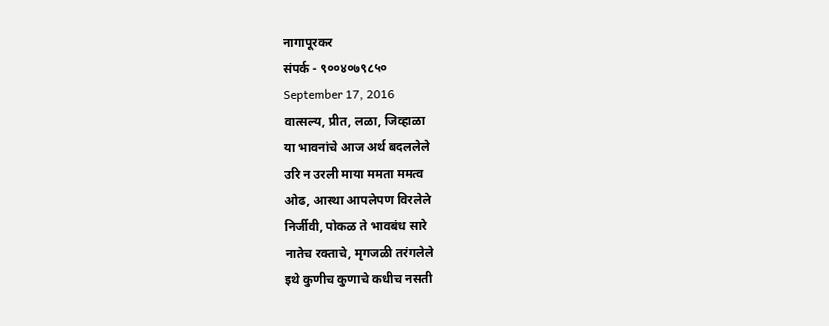नागापूरकर
संपर्क - ९००४०७९८५०
September 17, 2016
वात्सल्य, प्रीत, लळा, जिव्हाळा
या भावनांचे आज अर्थ बदललेले
उरि न उरली माया ममता ममत्व
ओढ, आस्था आपलेपण विरलेले
निर्जीवी, पोकळ ते भावबंध सारे
नातेच रक्ताचे, मृगजळी तरंगलेले
इथे कुणीच कुणाचे कधीच नसती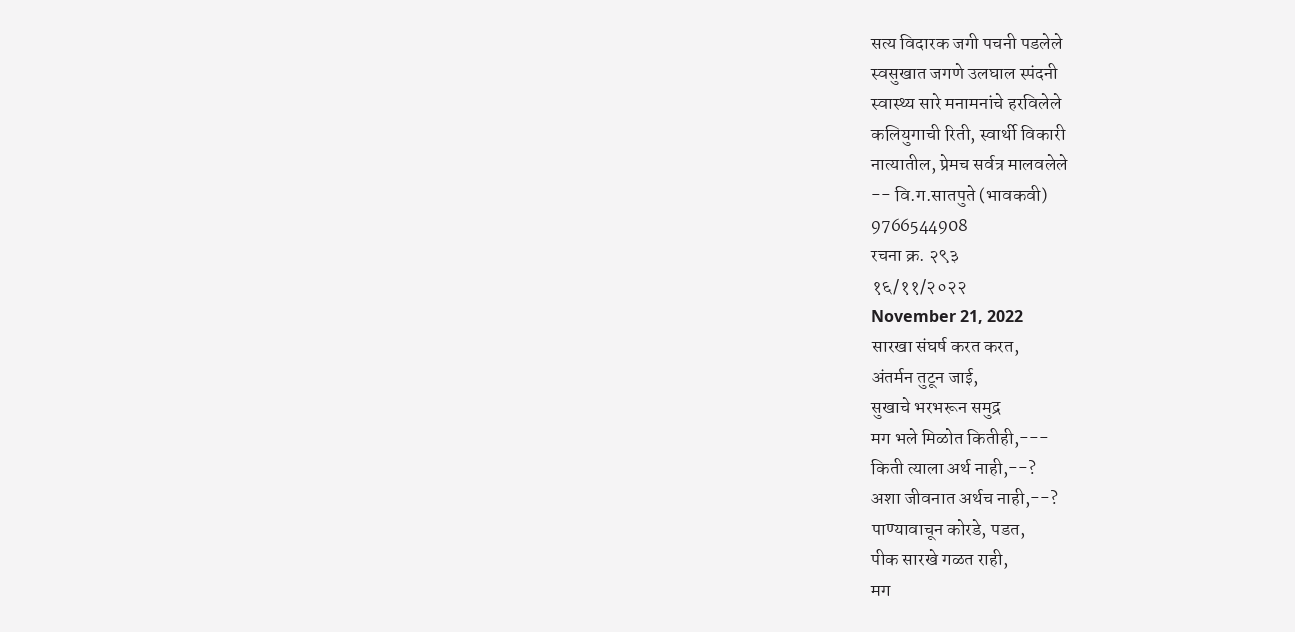सत्य विदारक जगी पचनी पडलेले
स्वसुखात जगणे उलघाल स्पंदनी
स्वास्थ्य सारे मनामनांचे हरविलेले
कलियुगाची रिती, स्वार्थी विकारी
नात्यातील, प्रेमच सर्वत्र मालवलेले
-- वि.ग.सातपुते (भावकवी)
9766544908
रचना क्र. २९३
१६/११/२०२२
November 21, 2022
सारखा संघर्ष करत करत,
अंतर्मन तुटून जाई,
सुखाचे भरभरून समुद्र
मग भले मिळोत कितीही,---
किती त्याला अर्थ नाही,--?
अशा जीवनात अर्थच नाही,--?
पाण्यावाचून कोरडे, पडत,
पीक सारखे गळत राही,
मग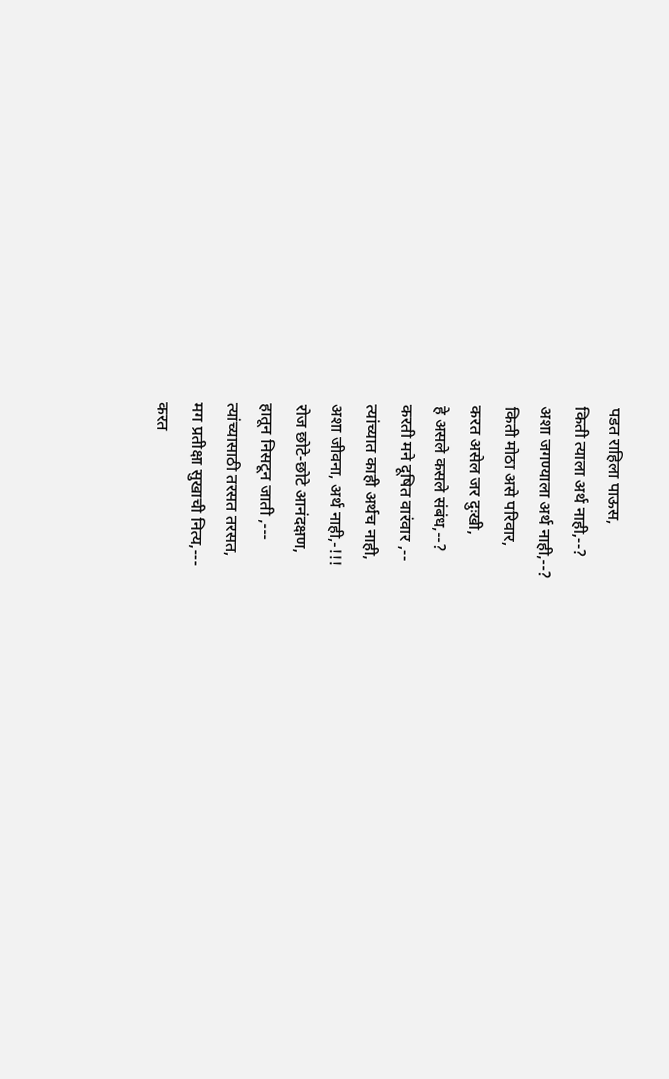पडत राहिला पाऊस,
किती त्याला अर्थ नाही,--?
अशा जगण्याला अर्थ नाही,--?
किती मोठा असे परिवार,
करत असेल जर दुःखी,
हे असले कसले संबंध,--?
करती मने दूषित वारंवार ,--
त्यांच्यात काही अर्थच नाही,
अशा जीवना, अर्थ नाही,-!!!
रोज छोटे-छोटे आनंदक्षण,
हातून निसटून जाती ,---
त्यांच्यासाठी तरसत तरसत,
मग प्रतीक्षा सुखाची नित्य,---
करत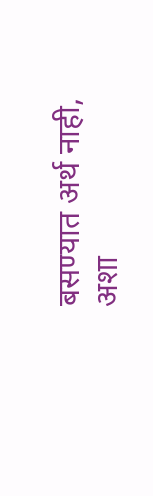बसण्यात अर्थ नाही,
अशा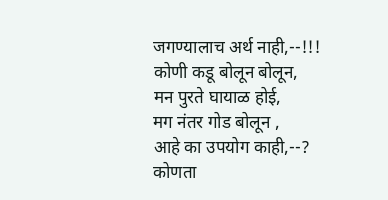जगण्यालाच अर्थ नाही,--!!!
कोणी कडू बोलून बोलून,
मन पुरते घायाळ होई,
मग नंतर गोड बोलून ,
आहे का उपयोग काही,--?
कोणता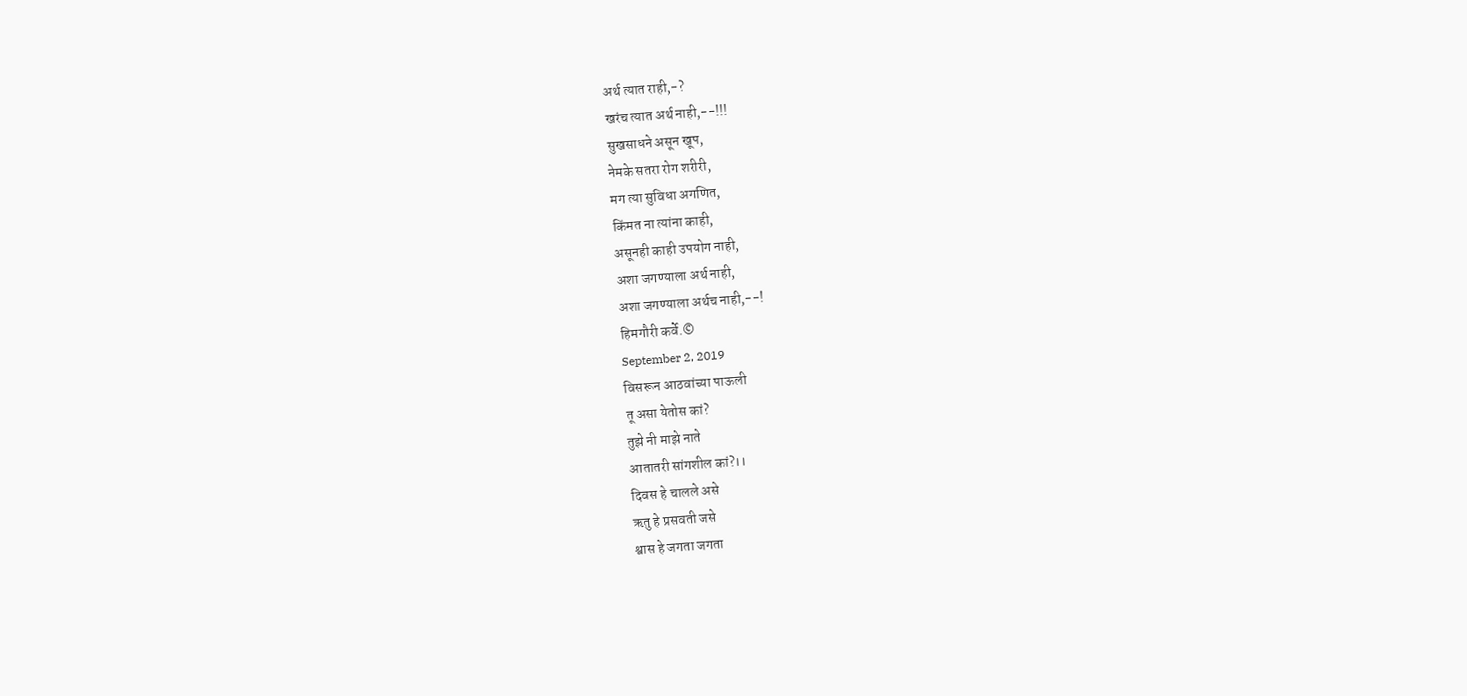अर्थ त्यात राही,-?
खरंच त्यात अर्थ नाही,--!!!
सुखसाधने असून खूप,
नेमके सतरा रोग शरीरी,
मग त्या सुविधा अगणित,
किंमत ना त्यांना काही,
असूनही काही उपयोग नाही,
अशा जगण्याला अर्थ नाही,
अशा जगण्याला अर्थच नाही,--!
हिमगौरी कर्वे.©
September 2, 2019
विसरून आठवांच्या पाऊली
तू असा येतोस कां?
तुझे नी माझे नाते
आतातरी सांगशील कां?।।
दिवस हे चालले असे
ऋतु हे प्रसवती जसे
श्वास हे जगता जगता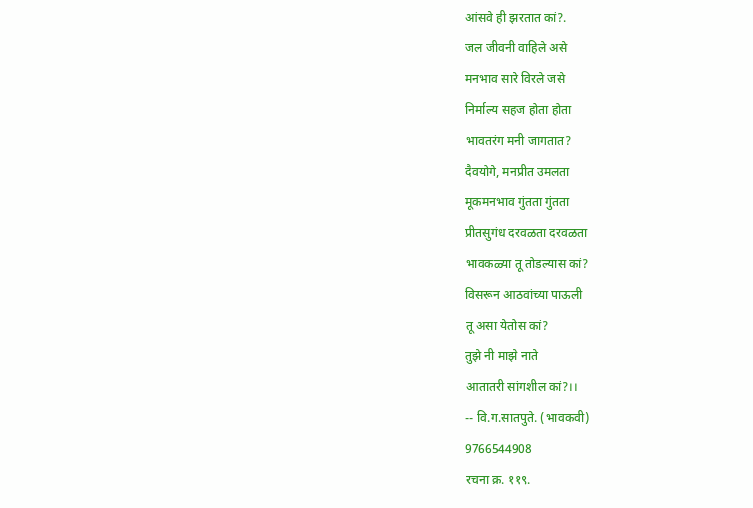आंसवे ही झरतात कां?.
जल जीवनी वाहिले असे
मनभाव सारे विरले जसे
निर्माल्य सहज होता होता
भावतरंग मनी जागतात?
दैवयोगे, मनप्रीत उमलता
मूकमनभाव गुंतता गुंतता
प्रीतसुगंध दरवळता दरवळता
भावकळ्या तू तोडल्यास कां?
विसरून आठवांच्या पाऊली
तू असा येतोस कां?
तुझे नी माझे नाते
आतातरी सांगशील कां?।।
-- वि.ग.सातपुते. (भावकवी)
9766544908
रचना क्र. ११९.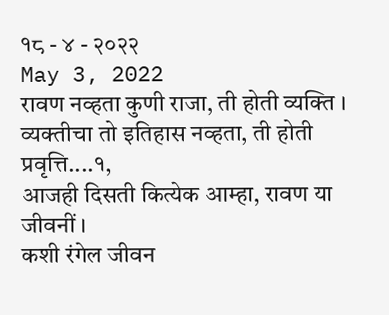१८ - ४ - २०२२
May 3, 2022
रावण नव्हता कुणी राजा, ती होती व्यक्ति ।
व्यक्तीचा तो इतिहास नव्हता, ती होती प्रवृत्ति....१,
आजही दिसती कित्येक आम्हा, रावण या जीवनीं ।
कशी रंगेल जीवन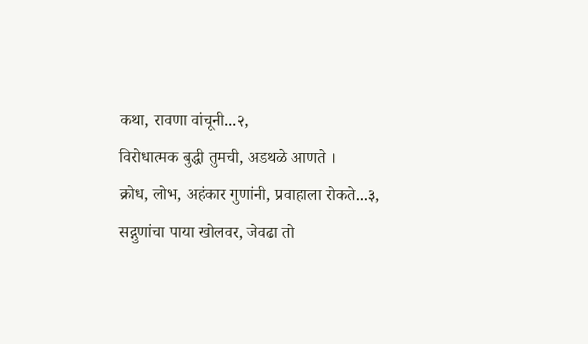कथा, रावणा वांचूनी...२,
विरोधात्मक बुद्धी तुमची, अडथळे आणते ।
क्रोध, लोभ, अहंकार गुणांनी, प्रवाहाला रोकते...३,
सद्गुणांचा पाया खोलवर, जेवढा तो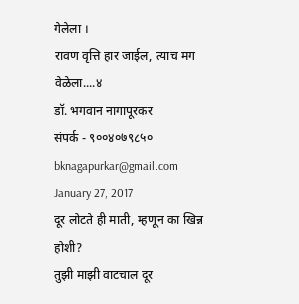गेलेला ।
रावण वृत्ति हार जाईल, त्याच मग वेळेला....४
डॉ. भगवान नागापूरकर
संपर्क - ९००४०७९८५०
bknagapurkar@gmail.com
January 27, 2017
दूर लोटते ही माती, म्हणून का खिन्न होशी?
तुझी माझी वाटचाल दूर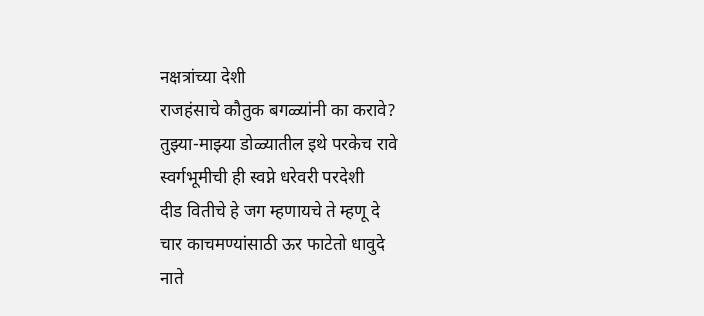नक्षत्रांच्या देशी
राजहंसाचे कौतुक बगळ्यांनी का करावे?
तुझ्या-माझ्या डोळ्यातील इथे परकेच रावे
स्वर्गभूमीची ही स्वप्ने धरेवरी परदेशी
दीड वितीचे हे जग म्हणायचे ते म्हणू दे
चार काचमण्यांसाठी ऊर फाटेतो धावुदे
नाते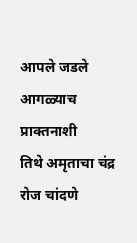आपले जडले आगळ्याच प्राक्तनाशी
तिथे अमृताचा चंद्र रोज चांदणे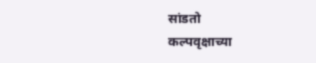सांडतो
कल्पवृक्षाच्या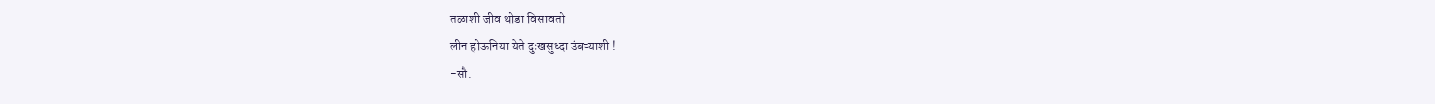तळाशी जीव थोडा विसावतो
लीन होऊनिया येते दुःखसुध्दा उंबऱ्याशी !
-सौ.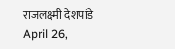राजलक्ष्मी देशपांडे
April 26,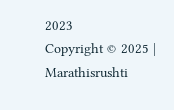2023
Copyright © 2025 | Marathisrushti